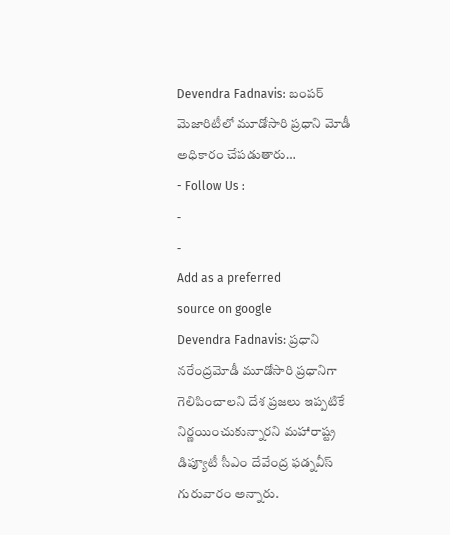Devendra Fadnavis: బంపర్ మెజారిటీలో మూడోసారి ప్రధాని మోడీ అధికారం చేపడుతారు…
- Follow Us :
-
-
Add as a preferred
source on google
Devendra Fadnavis: ప్రధాని నరేంద్రమోడీ మూడోసారి ప్రధానిగా గెలిపించాలని దేశ ప్రజలు ఇప్పటికే నిర్ణయించుకున్నారని మహారాష్ట్ర డిప్యూటీ సీఎం దేవేంద్ర ఫడ్నవీస్ గురువారం అన్నారు.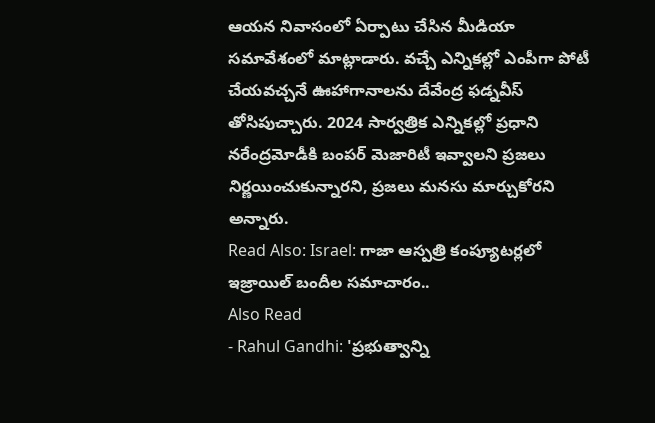ఆయన నివాసంలో ఏర్పాటు చేసిన మీడియా సమావేశంలో మాట్లాడారు. వచ్చే ఎన్నికల్లో ఎంపీగా పోటీ చేయవచ్చనే ఊహాగానాలను దేవేంద్ర ఫడ్నవీస్ తోసిపుచ్చారు. 2024 సార్వత్రిక ఎన్నికల్లో ప్రధాని నరేంద్రమోడీకి బంపర్ మెజారిటీ ఇవ్వాలని ప్రజలు నిర్ణయించుకున్నారని, ప్రజలు మనసు మార్చుకోరని అన్నారు.
Read Also: Israel: గాజా ఆస్పత్రి కంప్యూటర్లలో ఇజ్రాయిల్ బందీల సమాచారం..
Also Read
- Rahul Gandhi: 'ప్రభుత్వాన్ని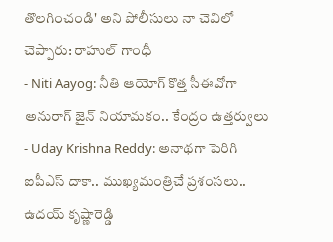తొలగించండి' అని పోలీసులు నా చెవిలో చెప్పారు: రాహుల్ గాంధీ
- Niti Aayog: నీతి ఆయోగ్ కొత్త సీఈవోగా అనురాగ్ జైన్ నియామకం.. కేంద్రం ఉత్తర్వులు
- Uday Krishna Reddy: అనాథగా పెరిగి ఐపీఎస్ దాకా.. ముఖ్యమంత్రిచే ప్రశంసలు.. ఉదయ్ కృష్ణారెడ్డి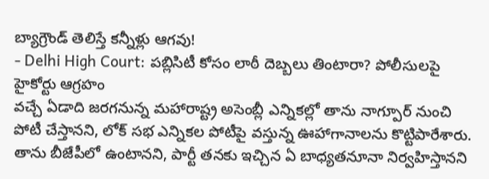బ్యాగ్రౌండ్ తెలిస్తే కన్నీళ్లు ఆగవు!
- Delhi High Court: పబ్లిసిటీ కోసం లాఠీ దెబ్బలు తింటారా? పోలీసులపై హైకోర్టు ఆగ్రహం
వచ్చే ఏడాది జరగనున్న మహారాష్ట్ర అసెంబ్లీ ఎన్నికల్లో తాను నాగ్పూర్ నుంచి పోటీ చేస్తానని, లోక్ సభ ఎన్నికల పోటీపై వస్తున్న ఊహాగానాలను కొట్టిపారేశారు. తాను బీజేపీలో ఉంటానని, పార్టీ తనకు ఇచ్చిన ఏ బాధ్యతనూనా నిర్వహిస్తానని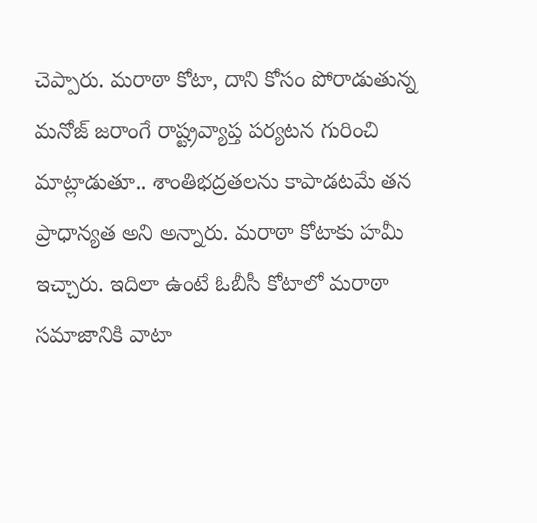చెప్పారు. మరాఠా కోటా, దాని కోసం పోరాడుతున్న మనోజ్ జరాంగే రాష్ట్రవ్యాప్త పర్యటన గురించి మాట్లాడుతూ.. శాంతిభద్రతలను కాపాడటమే తన ప్రాధాన్యత అని అన్నారు. మరాఠా కోటాకు హమీ ఇచ్చారు. ఇదిలా ఉంటే ఓబీసీ కోటాలో మరాఠా సమాజానికి వాటా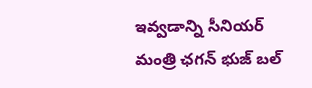ఇవ్వడాన్ని సీనియర్ మంత్రి ఛగన్ భుజ్ బల్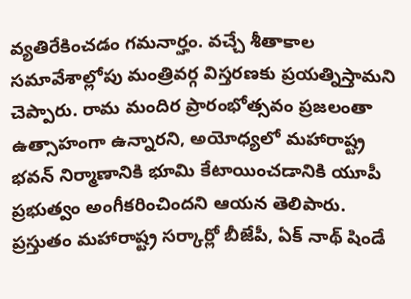వ్యతిరేకించడం గమనార్హం. వచ్చే శీతాకాల సమావేశాల్లోపు మంత్రివర్గ విస్తరణకు ప్రయత్నిస్తామని చెప్పారు. రామ మందిర ప్రారంభోత్సవం ప్రజలంతా ఉత్సాహంగా ఉన్నారని, అయోధ్యలో మహారాష్ట్ర భవన్ నిర్మాణానికి భూమి కేటాయించడానికి యూపీ ప్రభుత్వం అంగీకరించిందని ఆయన తెలిపారు.
ప్రస్తుతం మహారాష్ట్ర సర్కార్లో బీజేపీ, ఏక్ నాథ్ షిండే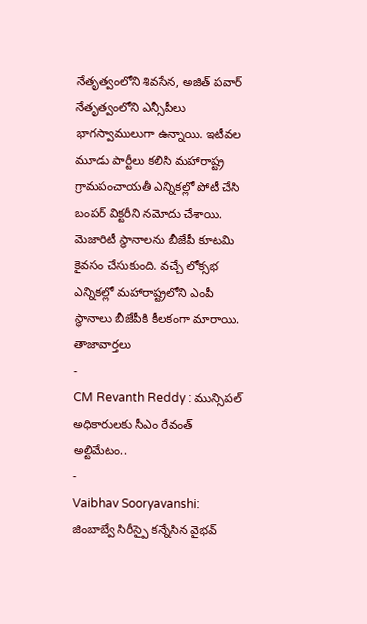నేతృత్వంలోని శివసేన, అజిత్ పవార్ నేతృత్వంలోని ఎన్సీపీలు భాగస్వాములుగా ఉన్నాయి. ఇటీవల మూడు పార్టీలు కలిసి మహారాష్ట్ర గ్రామపంచాయతీ ఎన్నికల్లో పోటీ చేసి బంపర్ విక్టరీని నమోదు చేశాయి. మెజారిటీ స్థానాలను బీజేపీ కూటమి కైవసం చేసుకుంది. వచ్చే లోక్సభ ఎన్నికల్లో మహారాష్ట్రలోని ఎంపీ స్థానాలు బీజేపీకి కీలకంగా మారాయి.
తాజావార్తలు
-
CM Revanth Reddy : మున్సిపల్ అధికారులకు సీఎం రేవంత్ అల్టిమేటం..
-
Vaibhav Sooryavanshi: జింబాబ్వే సిరీస్పై కన్నేసిన వైభవ్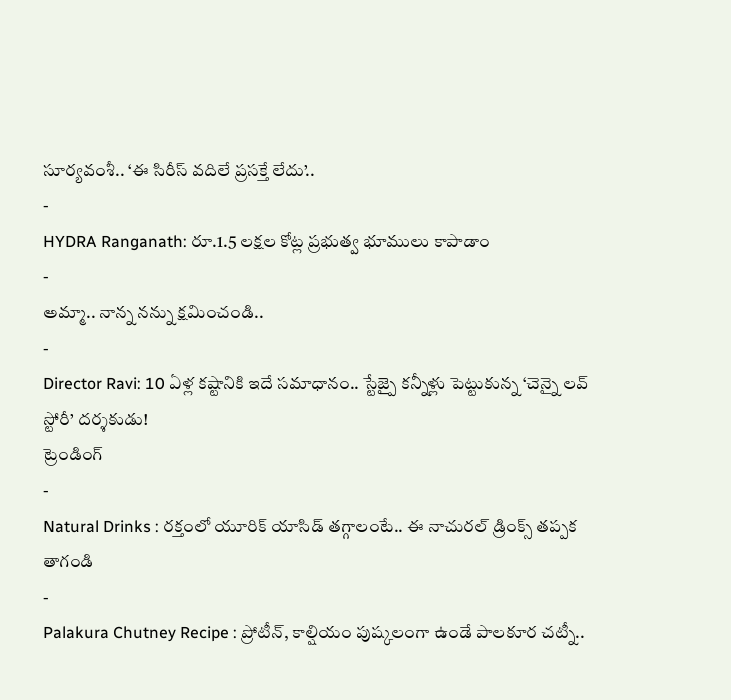సూర్యవంశీ.. ‘ఈ సిరీస్ వదిలే ప్రసక్తే లేదు’..
-
HYDRA Ranganath: రూ.1.5 లక్షల కోట్ల ప్రభుత్వ భూములు కాపాడాం
-
అమ్మా.. నాన్న నన్ను క్షమించండి..
-
Director Ravi: 10 ఏళ్ల కష్టానికి ఇదే సమాధానం.. స్టేజ్పై కన్నీళ్లు పెట్టుకున్న ‘చెన్నై లవ్ స్టోరీ’ దర్శకుడు!
ట్రెండింగ్
-
Natural Drinks : రక్తంలో యూరిక్ యాసిడ్ తగ్గాలంటే.. ఈ నాచురల్ డ్రింక్స్ తప్పక తాగండి
-
Palakura Chutney Recipe : ప్రోటీన్, కాల్షియం పుష్కలంగా ఉండే పాలకూర చట్నీ..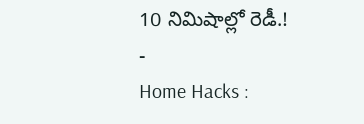10 నిమిషాల్లో రెడీ.!
-
Home Hacks :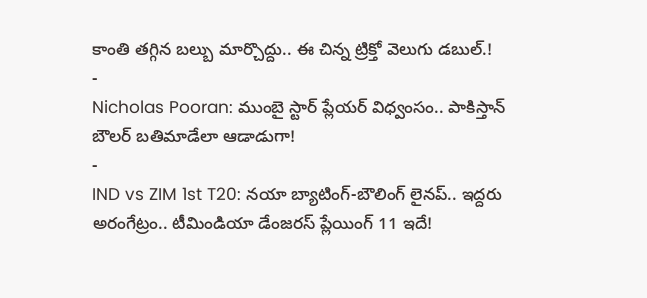కాంతి తగ్గిన బల్బు మార్చొద్దు.. ఈ చిన్న ట్రిక్తో వెలుగు డబుల్.!
-
Nicholas Pooran: ముంబై స్టార్ ప్లేయర్ విధ్వంసం.. పాకిస్తాన్ బౌలర్ బతిమాడేలా ఆడాడుగా!
-
IND vs ZIM 1st T20: నయా బ్యాటింగ్-బౌలింగ్ లైనప్.. ఇద్దరు అరంగేట్రం.. టీమిండియా డేంజరస్ ప్లేయింగ్ 11 ఇదే!